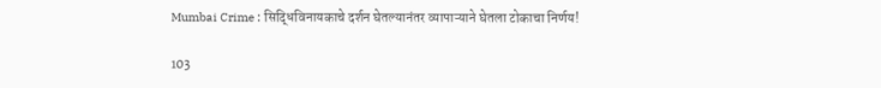Mumbai Crime : सिद्धिविनायकाचे दर्शन घेतल्यानंतर व्यापाऱ्याने घेतला टोकाचा निर्णय!

103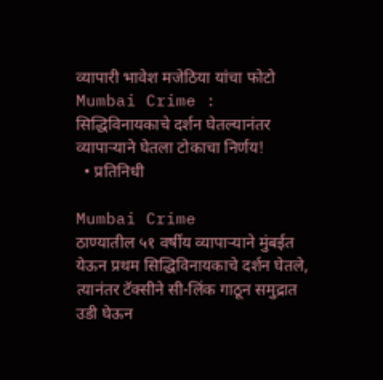व्यापारी भावेश मजेठिया यांचा फोटो
Mumbai Crime : सिद्धिविनायकाचे दर्शन घेतल्यानंतर व्यापाऱ्याने घेतला टोकाचा निर्णय!
  • प्रतिनिधी

Mumbai Crime              ठाण्यातील ५१ वर्षीय व्यापाऱ्याने मुंबईत येऊन प्रथम सिद्धिविनायकाचे दर्शन घेतले, त्यानंतर टॅक्सीने सी-लिंक गाठून समुद्रात उडी घेऊन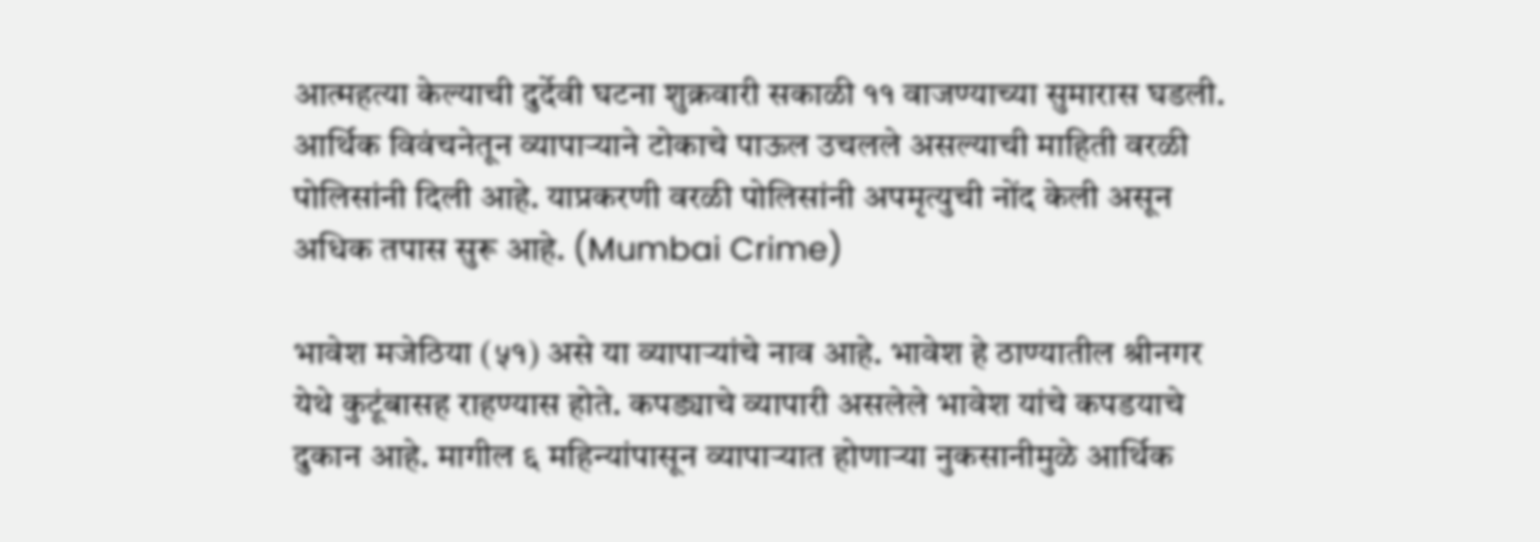आत्महत्या केल्याची दुर्देवी घटना शुक्रवारी सकाळी ११ वाजण्याच्या सुमारास घडली. आर्थिक विवंचनेतून व्यापाऱ्याने टोकाचे पाऊल उचलले असल्याची माहिती वरळी पोलिसांनी दिली आहे. याप्रकरणी वरळी पोलिसांनी अपमृत्युची नोंद केली असून अधिक तपास सुरू आहे. (Mumbai Crime)

भावेश मजेठिया (५१) असे या व्यापाऱ्यांचे नाव आहे. भावेश हे ठाण्यातील श्रीनगर येथे कुटूंबासह राहण्यास होते. कपड्याचे व्यापारी असलेले भावेश यांचे कपडयाचे दुकान आहे. मागील ६ महिन्यांपासून व्यापाऱ्यात होणाऱ्या नुकसानीमुळे आर्थिक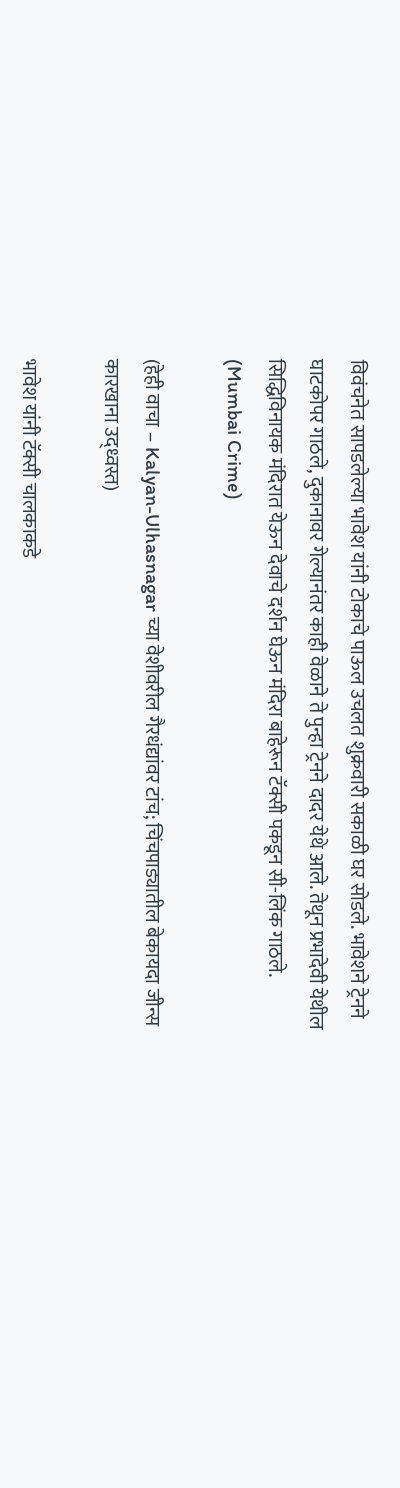विवंचनेत सापडलेल्या भावेश यांनी टोकाचे पाऊल उचलत शुक्रवारी सकाळी घर सोडले. भावेशने ट्रेनने घाटकोपर गाठले, दुकानावर गेल्यानंतर काही वेळाने ते पुन्हा ट्रेनने दादर येथे आले. तेथून प्रभादेवी येथील सिद्धिविनायक मंदिरात येऊन देवाचे दर्शन घेऊन मंदिरा बाहेरून टॅक्सी पकडून सी-लिंक गाठले. (Mumbai Crime)

(हेही वाचा – Kalyan-Ulhasnagar च्या वेशीवरील गैरधंद्यांवर टांच; चिंचपाड्यातील बेकायदा जीन्स कारखाना उद्ध्वस्त)

भावेश यांनी टॅक्सी चालकाकडे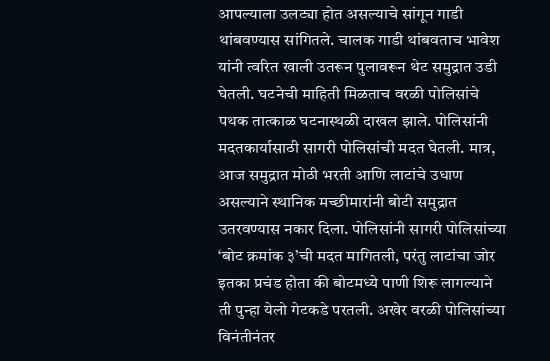आपल्याला उलट्या होत असल्याचे सांगून गाडी थांबवण्यास सांगितले. चालक गाडी थांबवताच भावेश यांनी त्वरित खाली उतरून पुलावरून थेट समुद्रात उडी घेतली. घटनेची माहिती मिळताच वरळी पोलिसांचे पथक तात्काळ घटनास्थळी दाखल झाले. पोलिसांनी मदतकार्यासाठी सागरी पोलिसांची मदत घेतली. मात्र, आज समुद्रात मोठी भरती आणि लाटांचे उधाण असल्याने स्थानिक मच्छीमारांनी बोटी समुद्रात उतरवण्यास नकार दिला. पोलिसांनी सागरी पोलिसांच्या ‘बोट क्रमांक ३’ची मदत मागितली, परंतु लाटांचा जोर इतका प्रचंड होता की बोटमध्ये पाणी शिरू लागल्याने ती पुन्हा येलो गेटकडे परतली. अखेर वरळी पोलिसांच्या विनंतीनंतर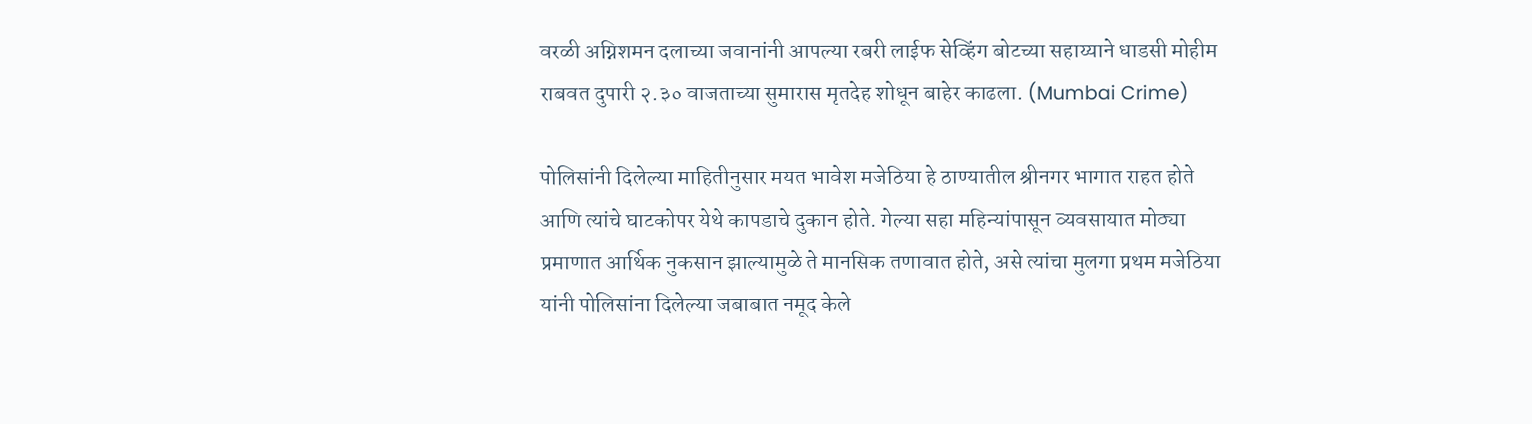वरळी अग्निशमन दलाच्या जवानांनी आपल्या रबरी लाईफ सेव्हिंग बोटच्या सहाय्याने धाडसी मोहीम राबवत दुपारी २.३० वाजताच्या सुमारास मृतदेह शोधून बाहेर काढला. (Mumbai Crime)

पोलिसांनी दिलेल्या माहितीनुसार मयत भावेश मजेठिया हे ठाण्यातील श्रीनगर भागात राहत होते आणि त्यांचे घाटकोपर येथे कापडाचे दुकान होते. गेल्या सहा महिन्यांपासून व्यवसायात मोठ्या प्रमाणात आर्थिक नुकसान झाल्यामुळे ते मानसिक तणावात होते, असे त्यांचा मुलगा प्रथम मजेठिया यांनी पोलिसांना दिलेल्या जबाबात नमूद केले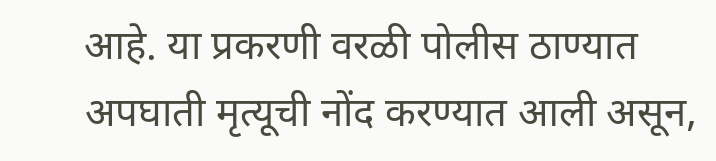आहे. या प्रकरणी वरळी पोलीस ठाण्यात अपघाती मृत्यूची नोंद करण्यात आली असून,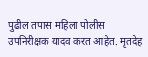पुढील तपास महिला पोलीस उपनिरीक्षक यादव करत आहेत. मृतदेह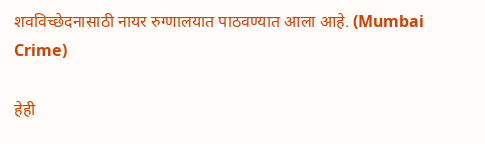शवविच्छेदनासाठी नायर रुग्णालयात पाठवण्यात आला आहे. (Mumbai Crime)

हेही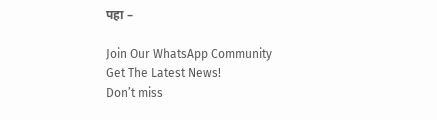पहा –

Join Our WhatsApp Community
Get The Latest News!
Don’t miss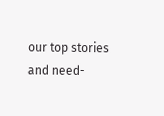our top stories and need-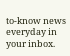to-know news everyday in your inbox.